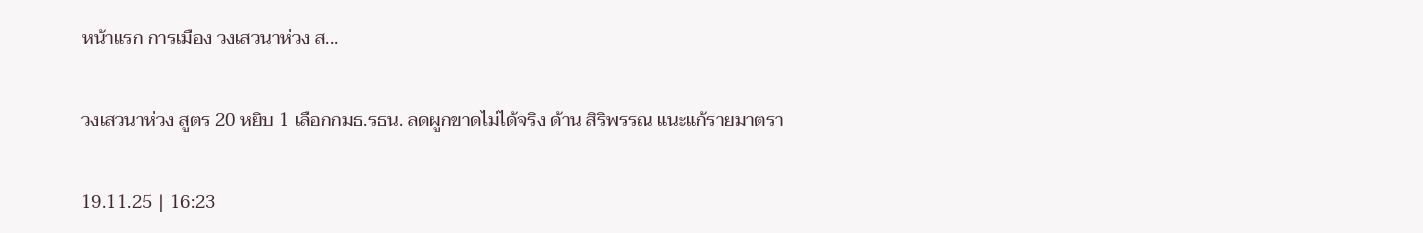หน้าแรก การเมือง วงเสวนาห่วง ส...

วงเสวนาห่วง สูตร 20 หยิบ 1 เลือกกมธ.รธน. ลดผูกขาดไม่ได้จริง ด้าน สิริพรรณ แนะแก้รายมาตรา

19.11.25 | 16:23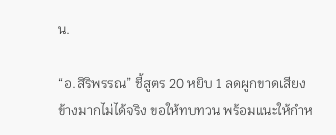น.

“อ.สิริพรรณ” ชี้สูตร 20 หยิบ 1 ลดผูกขาดเสียงข้างมากไม่ได้จริง ขอให้ทบทวน พร้อมแนะให้กำห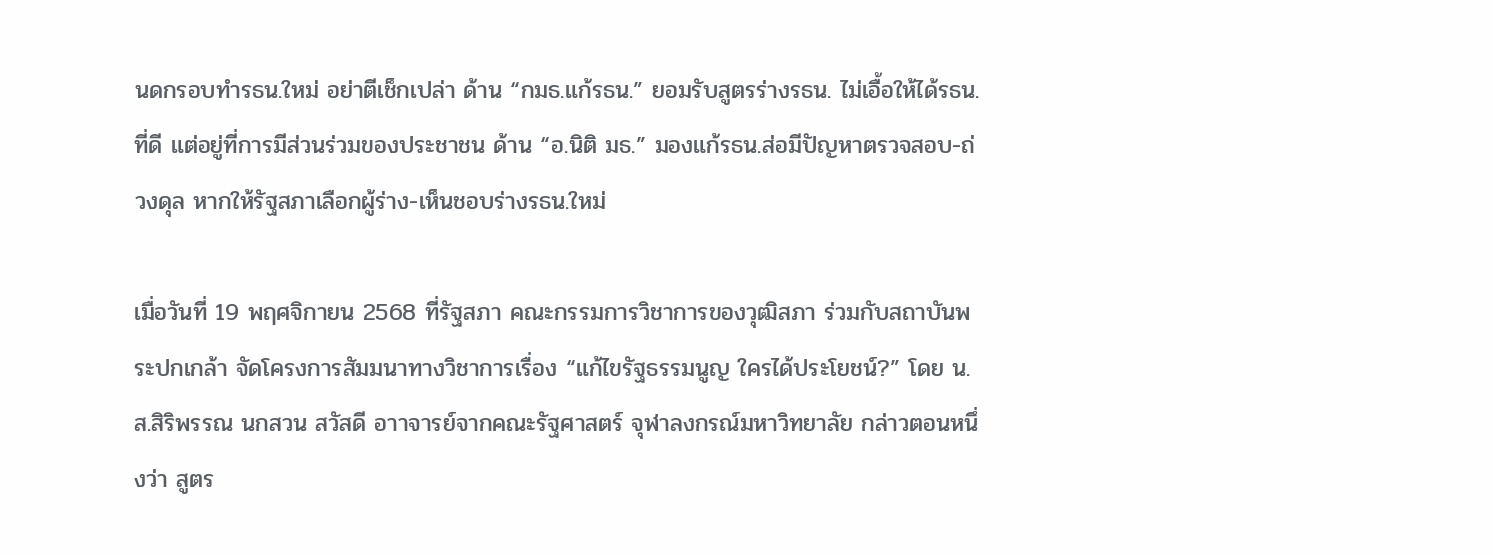นดกรอบทำรธน.ใหม่ อย่าตีเช็กเปล่า ด้าน “กมธ.แก้รธน.” ยอมรับสูตรร่างรธน. ไม่เอื้อให้ได้รธน.ที่ดี แต่อยู่ที่การมีส่วนร่วมของประชาชน ด้าน “อ.นิติ มธ.” มองแก้รธน.ส่อมีปัญหาตรวจสอบ-ถ่วงดุล หากให้รัฐสภาเลือกผู้ร่าง-เห็นชอบร่างรธน.ใหม่

เมื่อวันที่ 19 พฤศจิกายน 2568 ที่รัฐสภา คณะกรรมการวิชาการของวุฒิสภา ร่วมกับสถาบันพระปกเกล้า จัดโครงการสัมมนาทางวิชาการเรื่อง “แก้ไขรัฐธรรมนูญ ใครได้ประโยชน์?” โดย น.ส.สิริพรรณ นกสวน สวัสดี อาาจารย์จากคณะรัฐศาสตร์ จุฬาลงกรณ์มหาวิทยาลัย กล่าวตอนหนึ่งว่า สูตร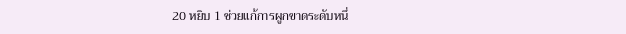20 หยิบ 1 ช่วยแก้การผูกขาดระดับหนึ่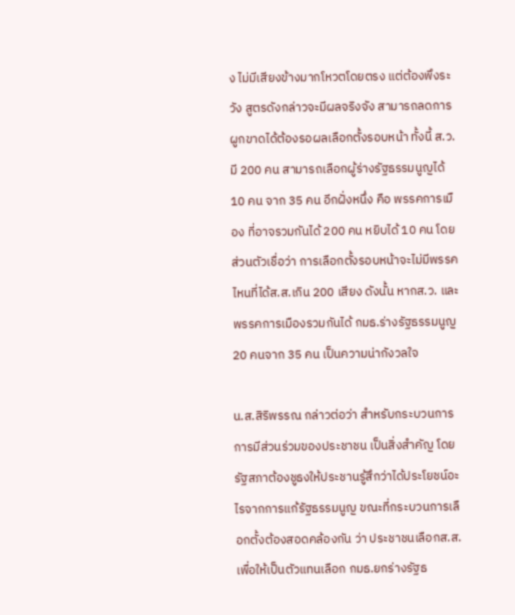ง ไม่มีเสียงข้างมากโหวตโดยตรง แต่ต้องพึงระวัง สูตรดังกล่าวจะมีผลจริงจัง สามารถลดการผูกขาดได้ต้องรอผลเลือกตั้งรอบหน้า ทั้งนี้ ส.ว.มี 200 คน สามารถเลือกผู้ร่างรัฐธรรมนูญได้ 10 คน จาก 35 คน อีกฝั่งหนึ่ง คือ พรรคการเมือง ที่อาจรวมกันได้ 200 คน หยิบได้ 10 คน โดยส่วนตัวเชื่อว่า การเลือกตั้งรอบหน้าจะไม่มีพรรคไหนที่ได้ส.ส.เกิน 200 เสียง ดังนั้น หากส.ว. และพรรคการเมืองรวมกันได้ กมธ.ร่างรัฐธรรมนูญ 20 คนจาก 35 คน เป็นความน่ากังวลใจ

น.ส.สิริพรรณ กล่าวต่อว่า สำหรับกระบวนการการมีส่วนร่วมของประชาชน เป็นสิ่งสำคัญ โดยรัฐสภาต้องชูธงให้ประชานรู้สึกว่าได้ประโยชน์อะไรจากการแก้รัฐธรรมนูญ ขณะที่กระบวนการเลือกตั้งต้องสอดคล้องกัน ว่า ประชาชนเลือกส.ส. เพื่อให้เป็นตัวแทนเลือก กมธ.ยกร่างรัฐธ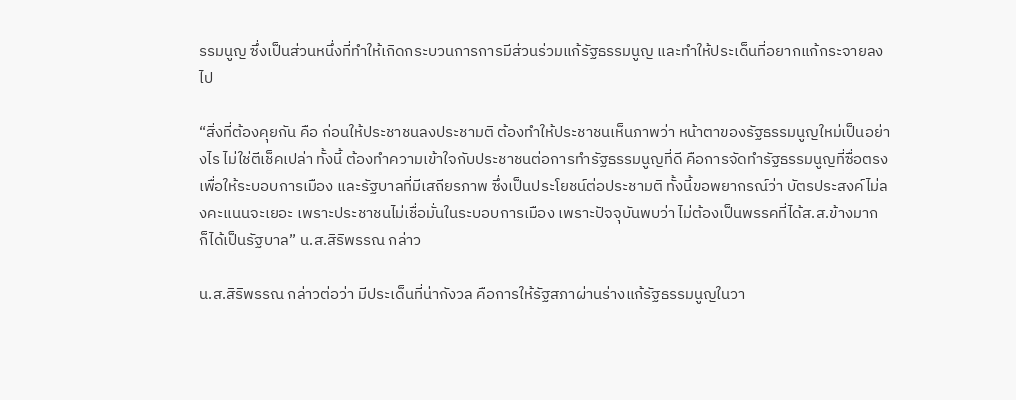รรมนูญ ซึ่งเป็นส่วนหนึ่งที่ทำให้เกิดกระบวนการการมีส่วนร่วมแก้รัฐธรรมนูญ และทำให้ประเด็นที่อยากแก้กระจายลงไป

“สิ่งที่ต้องคุยกัน คือ ก่อนให้ประชาชนลงประชามติ ต้องทำให้ประชาชนเห็นภาพว่า หน้าตาของรัฐธรรมนูญใหม่เป็นอย่างไร ไม่ใช่ตีเช็คเปล่า ทั้งนี้ ต้องทำความเข้าใจกับประชาชนต่อการทำรัฐธรรมนูญที่ดี คือการจัดทำรัฐธรรมนูญที่ซื่อตรงเพื่อให้ระบอบการเมือง และรัฐบาลที่มีเสถียรภาพ ซึ่งเป็นประโยชน์ต่อประชามติ ทั้งนี้ขอพยากรณ์ว่า บัตรประสงค์ไม่ลงคะแนนจะเยอะ เพราะประชาชนไม่เชื่อมั่นในระบอบการเมือง เพราะปัจจุบันพบว่า ไม่ต้องเป็นพรรคที่ได้ส.ส.ข้างมาก ก็ได้เป็นรัฐบาล” น.ส.สิริพรรณ กล่าว

น.ส.สิริพรรณ กล่าวต่อว่า มีประเด็นที่น่ากังวล คือการให้รัฐสภาผ่านร่างแก้รัฐธรรมนูญในวา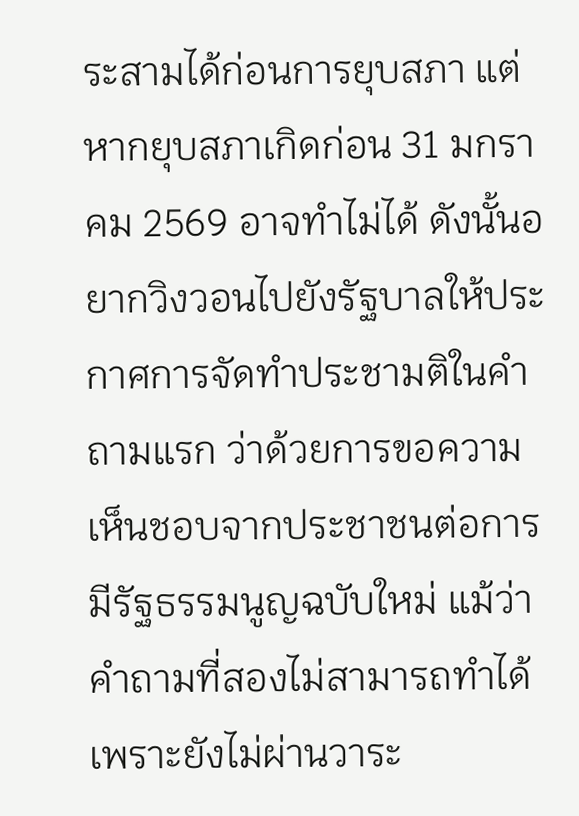ระสามได้ก่อนการยุบสภา แต่หากยุบสภาเกิดก่อน 31 มกราคม 2569 อาจทำไม่ได้ ดังนั้นอยากวิงวอนไปยังรัฐบาลให้ประกาศการจัดทำประชามติในคำถามแรก ว่าด้วยการขอความเห็นชอบจากประชาชนต่อการมีรัฐธรรมนูญฉบับใหม่ แม้ว่าคำถามที่สองไม่สามารถทำได้ เพราะยังไม่ผ่านวาระ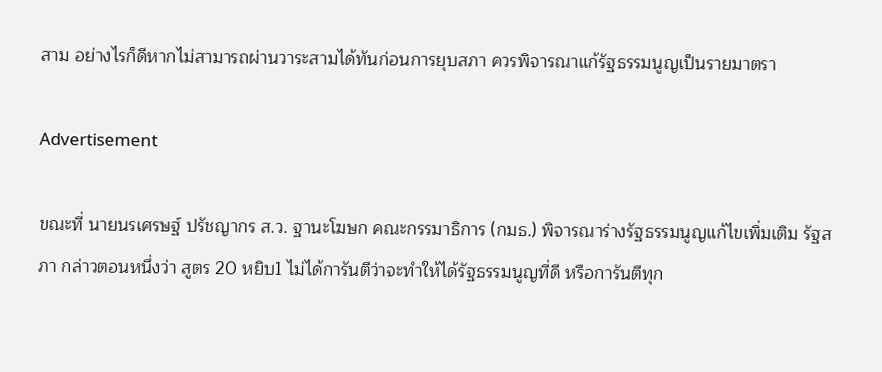สาม อย่างไรก็ดีหากไม่สามารถผ่านวาระสามได้ทันก่อนการยุบสภา ควรพิจารณาแก้รัฐธรรมนูญเป็นรายมาตรา

Advertisement

ขณะที่ นายนรเศรษฐ์ ปรัชญากร ส.ว. ฐานะโฆษก คณะกรรมาธิการ (กมธ.) พิจารณาร่างรัฐธรรมนูญแก้ไขเพิ่มเติม รัฐสภา กล่าวตอนหนึ่งว่า สูตร 20 หยิบ1 ไม่ได้การันตีว่าจะทำให้ได้รัฐธรรมนูญที่ดี หรือการันตีทุก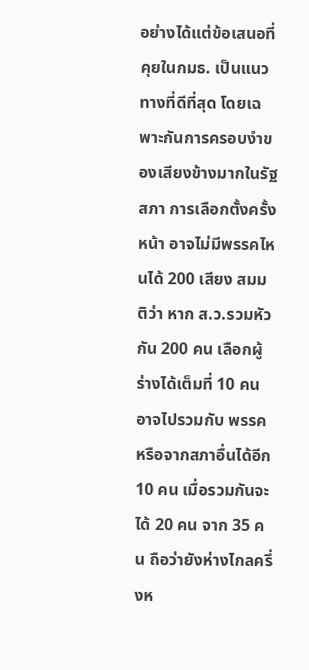อย่างได้แต่ข้อเสนอที่คุยในกมธ. เป็นแนวทางที่ดีที่สุด โดยเฉพาะกันการครอบงำของเสียงข้างมากในรัฐสภา การเลือกตั้งครั้งหน้า อาจไม่มีพรรคไหนได้ 200 เสียง สมมติว่า หาก ส.ว.รวมหัวกัน 200 คน เลือกผู้ร่างได้เต็มที่ 10 คน อาจไปรวมกับ พรรค หรือจากสภาอื่นได้อีก 10 คน เมื่อรวมกันจะได้ 20 คน จาก 35 คน ถือว่ายังห่างไกลครึ่งห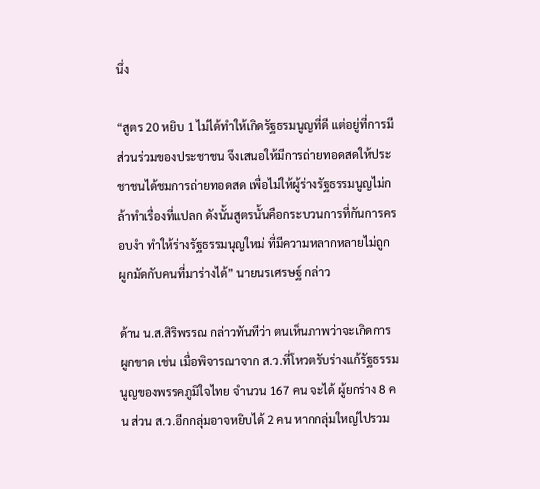นึ่ง

“สูตร 20 หยิบ 1 ไม่ได้ทำให้เกิดรัฐธรมนูญที่ดี แต่อยู่ที่การมีส่วนร่วมของประชาชน จึงเสนอให้มีการถ่ายทอดสดให้ประชาชนได้ชมการถ่ายทอดสด เพื่อไม่ให้ผู้ร่างรัฐธรรมนูญไม่กล้าทำเรื่องที่แปลก ดังนั้นสูตรนั้นคือกระบวนการที่กันการครอบงำ ทำให้ร่างรัฐธรรมนุญใหม่ ที่มีความหลากหลายไม่ถูกผูกมัดกับคนที่มาร่างได้” นายนรเศรษฐ์ กล่าว

ด้าน น.ส.สิริพรรณ กล่าวทันทีว่า ตนเห็นภาพว่าจะเกิดการผูกขาด เช่น เมื่อพิจารณาจาก ส.ว.ที่โหวตรับร่างแก้รัฐธรรมนูญของพรรคภูมิใจไทย จำนวน 167 คน จะได้ ผู้ยกร่าง 8 คน ส่วน ส.ว.อีกกลุ่มอาจหยิบได้ 2 คน หากกลุ่มใหญ่ไปรวม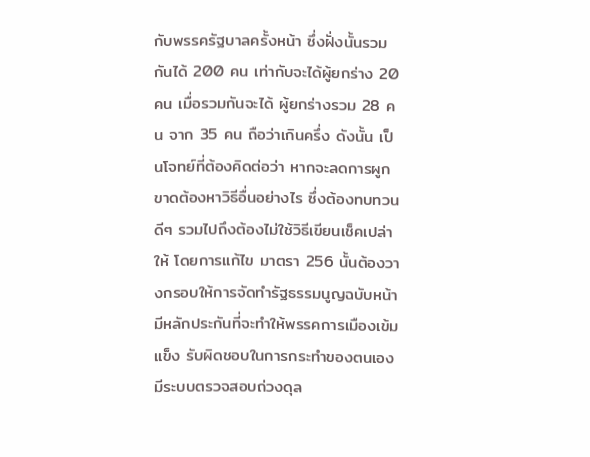กับพรรครัฐบาลครั้งหน้า ซึ่งฝั่งนั้นรวมกันได้ 200 คน เท่ากับจะได้ผู้ยกร่าง 20 คน เมื่อรวมกันจะได้ ผู้ยกร่างรวม 28 คน จาก 35 คน ถือว่าเกินครึ่ง ดังนั้น เป็นโจทย์ที่ต้องคิดต่อว่า หากจะลดการผูกขาดต้องหาวิธีอื่นอย่างไร ซึ่งต้องทบทวนดีๆ รวมไปถึงต้องไม่ใช้วิธีเขียนเช็คเปล่าให้ โดยการแก้ไข มาตรา 256 นั้นต้องวางกรอบให้การจัดทำรัฐธรรมนูญฉบับหน้า มีหลักประกันที่จะทำให้พรรคการเมืองเข้มแข็ง รับผิดชอบในการกระทำของตนเอง มีระบบตรวจสอบถ่วงดุล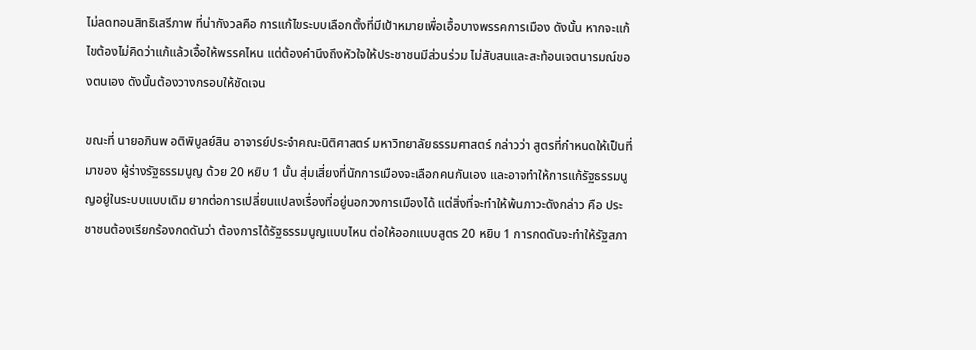ไม่ลดทอนสิทธิเสรีภาพ ที่น่ากังวลคือ การแก้ไขระบบเลือกตั้งที่มีเป้าหมายเพื่อเอื้อบางพรรคการเมือง ดังนั้น หากจะแก้ไขต้องไม่คิดว่าแก้แล้วเอื้อให้พรรคไหน แต่ต้องคำนึงถึงหัวใจให้ประชาชนมีส่วนร่วม ไม่สับสนและสะท้อนเจตนารมณ์ของตนเอง ดังนั้นต้องวางกรอบให้ชัดเจน

ขณะที่ นายอภินพ อติพิบูลย์สิน อาจารย์ประจำคณะนิติศาสตร์ มหาวิทยาลัยธรรมศาสตร์ กล่าวว่า สูตรที่กำหนดให้เป็นที่มาของ ผู้ร่างรัฐธรรมนูญ ด้วย 20 หยิบ 1 นั้น สุ่มเสี่ยงที่นักการเมืองจะเลือกคนกันเอง และอาจทำให้การแก้รัฐธรรมนูญอยู่ในระบบแบบเดิม ยากต่อการเปลี่ยนแปลงเรื่องที่อยู่นอกวงการเมืองได้ แต่สิ่งที่จะทำให้พ้นภาวะดังกล่าว คือ ประชาชนต้องเรียกร้องกดดันว่า ต้องการได้รัฐธรรมนูญแบบไหน ต่อให้ออกแบบสูตร 20 หยิบ 1 การกดดันจะทำให้รัฐสภา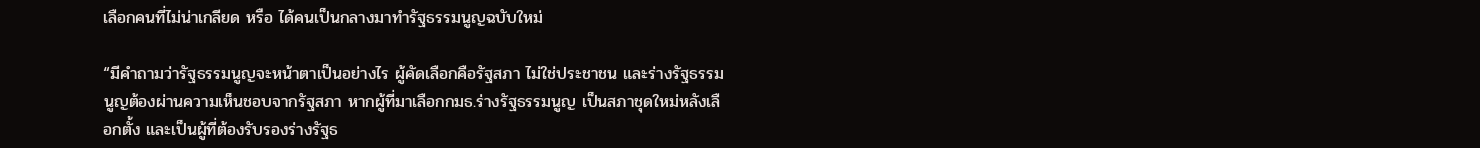เลือกคนที่ไม่น่าเกลียด หรือ ได้คนเป็นกลางมาทำรัฐธรรมนูญฉบับใหม่

“มีคำถามว่ารัฐธรรมนูญจะหน้าตาเป็นอย่างไร ผู้คัดเลือกคือรัฐสภา ไม่ใช่ประชาชน และร่างรัฐธรรมนูญต้องผ่านความเห็นชอบจากรัฐสภา หากผู้ที่มาเลือกกมธ.ร่างรัฐธรรมนูญ เป็นสภาชุดใหม่หลังเลือกตั้ง และเป็นผู้ที่ต้องรับรองร่างรัฐธ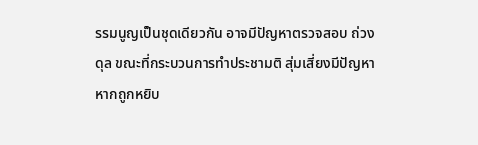รรมนูญเป็นชุดเดียวกัน อาจมีปัญหาตรวจสอบ ถ่วงดุล ขณะที่กระบวนการทำประชามติ สุ่มเสี่ยงมีปัญหา หากถูกหยิบ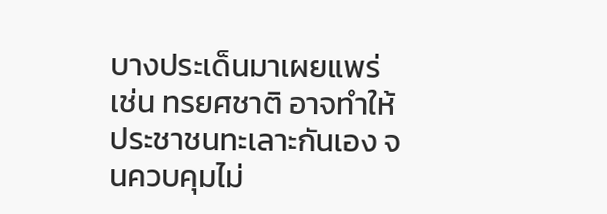บางประเด็นมาเผยแพร่ เช่น ทรยศชาติ อาจทำให้ประชาชนทะเลาะกันเอง จนควบคุมไม่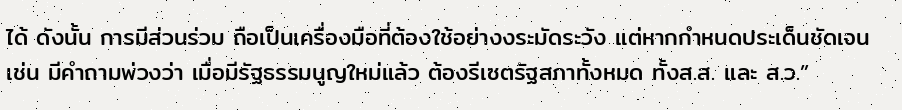ได้ ดังนั้น การมีส่วนร่วม ถือเป็นเครื่องมือที่ต้องใช้อย่างงระมัดระวัง แต่หากกำหนดประเด็นชัดเจน เช่น มีคำถามพ่วงว่า เมื่อมีรัฐธรรมนูญใหม่แล้ว ต้องรีเซตรัฐสภาทั้งหมด ทั้งส.ส. และ ส.ว.”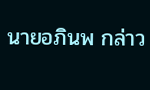นายอภินพ กล่าว